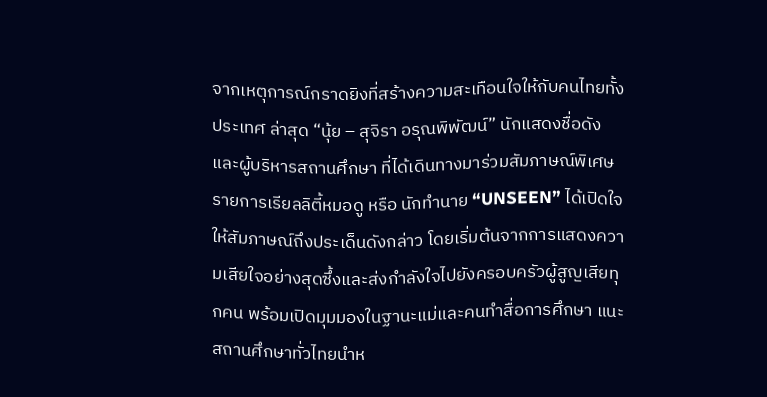จากเหตุการณ์กราดยิงที่สร้างความสะเทือนใจให้กับคนไทยทั้งประเทศ ล่าสุด “นุ้ย – สุจิรา อรุณพิพัฒน์” นักแสดงชื่อดังและผู้บริหารสถานศึกษา ที่ได้เดินทางมาร่วมสัมภาษณ์พิเศษรายการเรียลลิตี้หมอดู หรือ นักทำนาย “UNSEEN” ได้เปิดใจให้สัมภาษณ์ถึงประเด็นดังกล่าว โดยเริ่มต้นจากการแสดงความเสียใจอย่างสุดซึ้งและส่งกำลังใจไปยังครอบครัวผู้สูญเสียทุกคน พร้อมเปิดมุมมองในฐานะแม่และคนทำสื่อการศึกษา แนะสถานศึกษาทั่วไทยนำห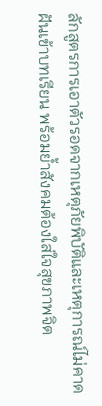ลักสูตรการเอาตัวรอดจากเหตุภัยพิบัติและเหตุการณ์ไม่คาดฝันเข้าบทเรียน พร้อมย้ำสังคมต้องใส่ใจสุขภาพจิต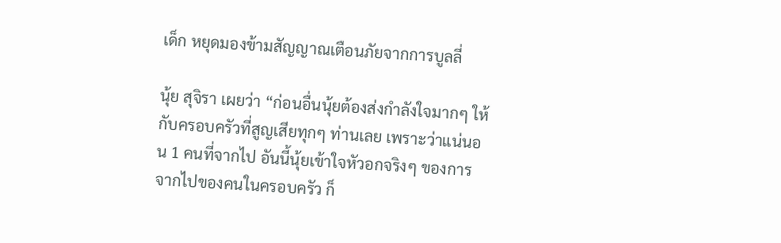เด็ก หยุดมองข้ามสัญญาณเตือนภัยจากการบูลลี่

นุ้ย สุจิรา เผยว่า “ก่อนอื่นนุ้ยต้องส่งกำลังใจมากๆ ให้กับครอบครัวที่สูญเสียทุกๆ ท่านเลย เพราะว่าแน่นอน 1 คนที่จากไป อันนี้นุ้ยเข้าใจหัวอกจริงๆ ของการจากไปของคนในครอบครัว ก็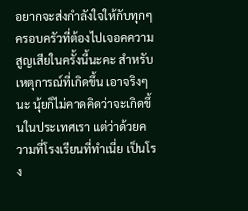อยากจะส่งกำลังใจให้กับทุกๆ ครอบครัวที่ต้องไปเจอคความสูญเสียในครั้งนี้นะคะ สำหรับเหตุการณ์ที่เกิดขึ้น เอาจริงๆ นะ นุ้ยก็ไม่คาดคิดว่าจะเกิดขึ้นในประเทศเรา แต่ว่าด้วยความที่โรงเรียนที่ทำเนี่ย เป็นโรง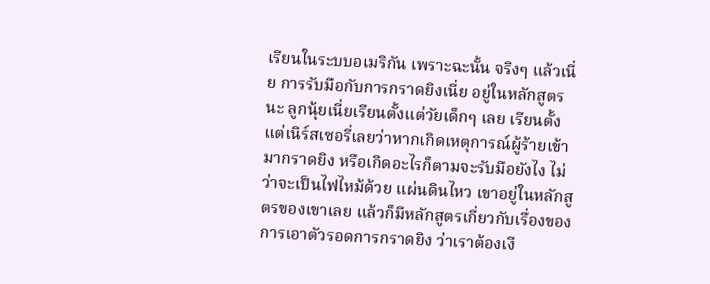เรียนในระบบอเมริกัน เพราะฉะนั้น จริงๆ แล้วเนี่ย การรับมือกับการกราดยิงเนี่ย อยู่ในหลักสูตรนะ ลูกนุ้ยเนี่ยเรียนตั้งแต่วัยเด็กๆ เลย เรียนตั้งแต่เนิร์สเซอรี่เลยว่าหากเกิดเหตุการณ์ผู้ร้ายเข้ามากราดยิง หรือเกิดอะไรก็ตามจะรับมือยังไง ไม่ว่าจะเป็นไฟไหม้ด้วย แผ่นดินไหว เขาอยู่ในหลักสูตรของเขาเลย แล้วก็มีหลักสูตรเกี่ยวกับเรื่องของการเอาตัวรอดการกราดยิง ว่าเราต้องเงี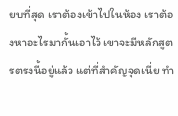ยบที่สุด เราต้องเข้าไปในห้อง เราต้องหาอะไรมากั้นเอาไว้ เขาจะมีหลักสูตรตรงนี้อยู่แล้ว แต่ที่สำคัญจุดเนี่ย ทำ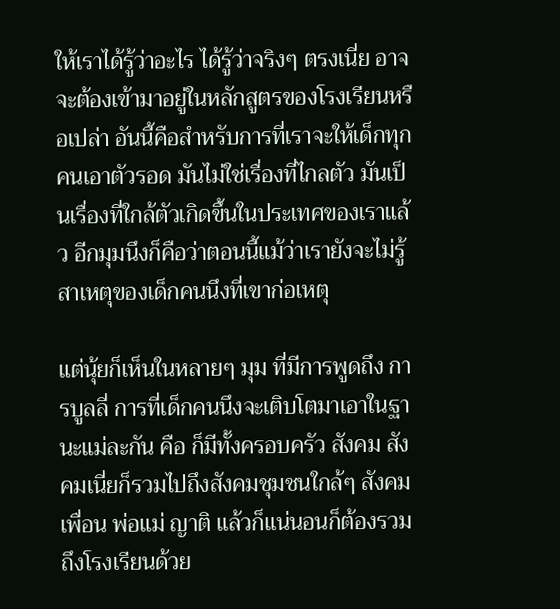ให้เราได้รู้ว่าอะไร ได้รู้ว่าจริงๆ ตรงเนี่ย อาจจะต้องเข้ามาอยู่ในหลักสูตรของโรงเรียนหรือเปล่า อันนี้คือสำหรับการที่เราจะให้เด็กทุกคนเอาตัวรอด มันไม่ใช่เรื่องที่ไกลตัว มันเป็นเรื่องที่ใกล้ตัวเกิดขึ้นในประเทศของเราแล้ว อีกมุมนึงก็คือว่าตอนนี้แม้ว่าเรายังจะไม่รู้สาเหตุของเด็กคนนึงที่เขาก่อเหตุ

แต่นุ้ยก็เห็นในหลายๆ มุม ที่มีการพูดถึง การบูลลี่ การที่เด็กคนนึงจะเติบโตมาเอาในฐานะแม่ละกัน คือ ก็มีทั้งครอบครัว สังคม สังคมเนี่ยก็รวมไปถึงสังคมชุมชนใกล้ๆ สังคมเพื่อน พ่อแม่ ญาติ แล้วก็แน่นอนก็ต้องรวมถึงโรงเรียนด้วย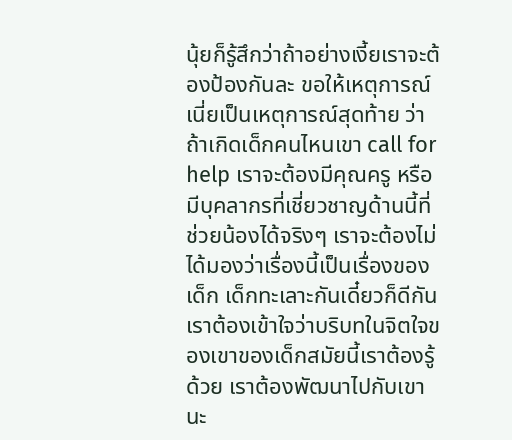นุ้ยก็รู้สึกว่าถ้าอย่างเงี้ยเราจะต้องป้องกันละ ขอให้เหตุการณ์เนี่ยเป็นเหตุการณ์สุดท้าย ว่าถ้าเกิดเด็กคนไหนเขา call for help เราจะต้องมีคุณครู หรือมีบุคลากรที่เชี่ยวชาญด้านนี้ที่ช่วยน้องได้จริงๆ เราจะต้องไม่ได้มองว่าเรื่องนี้เป็นเรื่องของเด็ก เด็กทะเลาะกันเดี๋ยวก็ดีกัน เราต้องเข้าใจว่าบริบทในจิตใจของเขาของเด็กสมัยนี้เราต้องรู้ด้วย เราต้องพัฒนาไปกับเขานะ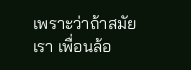เพราะว่าถ้าสมัยเรา เพื่อนล้อ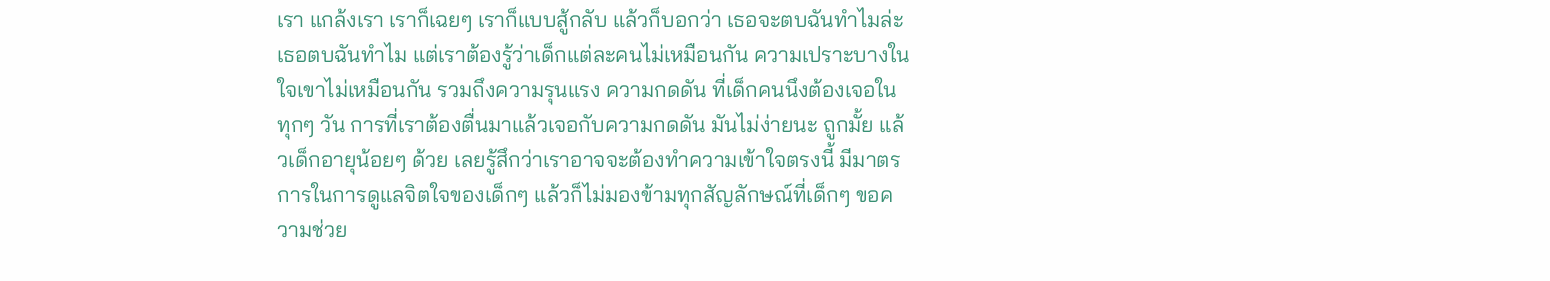เรา แกล้งเรา เราก็เฉยๆ เราก็แบบสู้กลับ แล้วก็บอกว่า เธอจะตบฉันทำไมล่ะ เธอตบฉันทำไม แต่เราต้องรู้ว่าเด็กแต่ละคนไม่เหมือนกัน ความเปราะบางในใจเขาไม่เหมือนกัน รวมถึงความรุนแรง ความกดดัน ที่เด็กคนนึงต้องเจอในทุกๆ วัน การที่เราต้องตื่นมาแล้วเจอกับความกดดัน มันไม่ง่ายนะ ถูกมั้ย แล้วเด็กอายุน้อยๆ ด้วย เลยรู้สึกว่าเราอาจจะต้องทำความเข้าใจตรงนี้ มีมาตรการในการดูแลจิตใจของเด็กๆ แล้วก็ไม่มองข้ามทุกสัญลักษณ์ที่เด็กๆ ขอความช่วย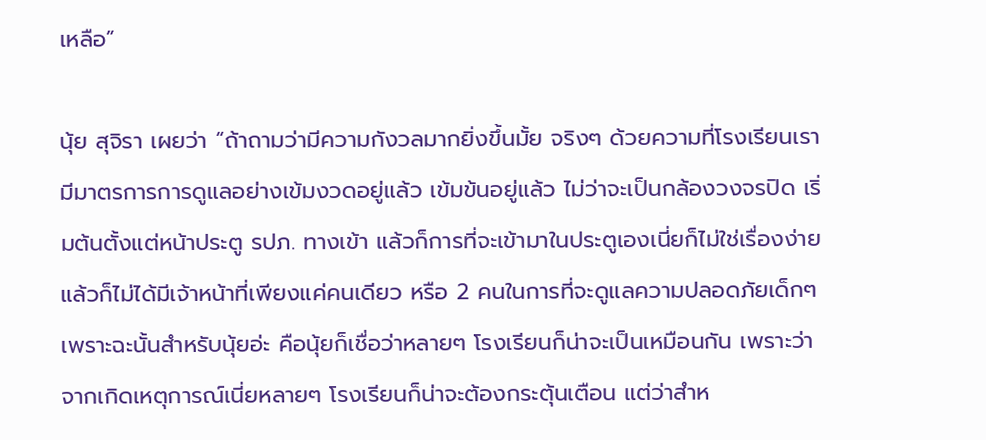เหลือ”

นุ้ย สุจิรา เผยว่า “ถ้าถามว่ามีความกังวลมากยิ่งขึ้นมั้ย จริงๆ ด้วยความที่โรงเรียนเรามีมาตรการการดูแลอย่างเข้มงวดอยู่แล้ว เข้มข้นอยู่แล้ว ไม่ว่าจะเป็นกล้องวงจรปิด เริ่มต้นตั้งแต่หน้าประตู รปภ. ทางเข้า แล้วก็การที่จะเข้ามาในประตูเองเนี่ยก็ไม่ใช่เรื่องง่าย แล้วก็ไม่ได้มีเจ้าหน้าที่เพียงแค่คนเดียว หรือ 2 คนในการที่จะดูแลความปลอดภัยเด็กๆ เพราะฉะนั้นสำหรับนุ้ยอ่ะ คือนุ้ยก็เชื่อว่าหลายๆ โรงเรียนก็น่าจะเป็นเหมือนกัน เพราะว่าจากเกิดเหตุการณ์เนี่ยหลายๆ โรงเรียนก็น่าจะต้องกระตุ้นเตือน แต่ว่าสำห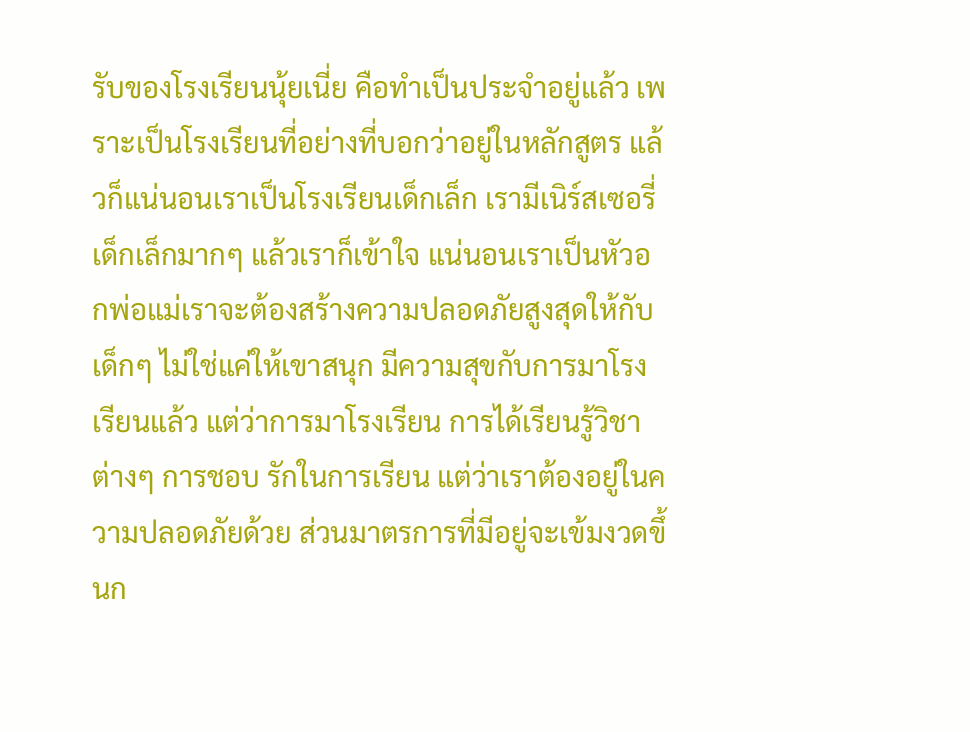รับของโรงเรียนนุ้ยเนี่ย คือทำเป็นประจำอยู่แล้ว เพราะเป็นโรงเรียนที่อย่างที่บอกว่าอยู่ในหลักสูตร แล้วก็แน่นอนเราเป็นโรงเรียนเด็กเล็ก เรามีเนิร์สเซอรี่ เด็กเล็กมากๆ แล้วเราก็เข้าใจ แน่นอนเราเป็นหัวอกพ่อแม่เราจะต้องสร้างความปลอดภัยสูงสุดให้กับเด็กๆ ไม่ใช่แค่ให้เขาสนุก มีความสุขกับการมาโรงเรียนแล้ว แต่ว่าการมาโรงเรียน การได้เรียนรู้วิชาต่างๆ การชอบ รักในการเรียน แต่ว่าเราต้องอยู่ในความปลอดภัยด้วย ส่วนมาตรการที่มีอยู่จะเข้มงวดขึ้นก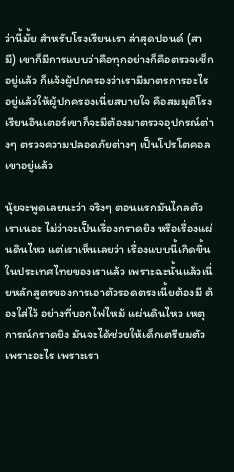ว่านี้มั้ย สำหรับโรงเรียนเรา ล่าสุดปอนด์ (สามี) เขาก็มีการแบบว่าคือทุกอย่างก็คือตรวจเช็กอยู่แล้ว ก็แจ้งผู้ปกครองว่าเรามีมาตรการอะไรอยู่แล้วให้ผู้ปกครองเนี่ยสบายใจ คือสมมุติโรงเรียนอินเตอร์เขาก็จะมีต้องมาตรวจอุปกรณ์ต่างๆ ตรวจความปลอดภัยต่างๆ เป็นโปรโตคอลเขาอยู่แล้ว

นุ้ยจะพูดเลยนะว่า จริงๆ ตอนแรกมันไกลตัวเราเนอะ ไม่ว่าจะเป็นเรื่องกราดยิง หรือเรื่องแผ่นดินไหว แต่เราเห็นเลยว่า เรื่องแบบนี้เกิดขึ้นในประเทศไทยของเราแล้ว เพราะฉะนั้นแล้วเนี่ยหลักสูตรของการเอาตัวรอดตรงเนี้ยต้องมี ต้องใส่ไว้ อย่างที่บอกไฟไหม้ แผ่นดินไหว เหตุการณ์กราดยิง มันจะได้ช่วยให้เด็กเตรียมตัว เพราะอะไร เพราะเรา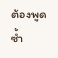ต้องพูดซ้ำ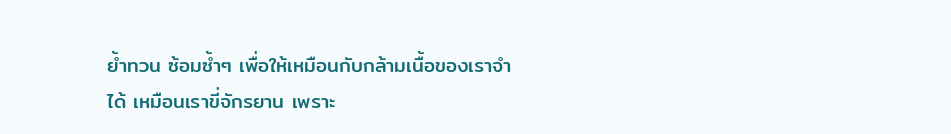ย้ำทวน ซ้อมซ้ำๆ เพื่อให้เหมือนกับกล้ามเนื้อของเราจำได้ เหมือนเราขี่จักรยาน เพราะ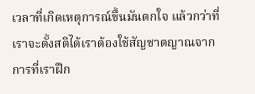เวลาที่เกิดเหตุการณ์ขึ้นมันตกใจ แล้วกว่าที่เราจะตั้งสติได้เราต้องใช้สัญชาตญาณจากการที่เราฝึก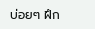บ่อยๆ ฝึก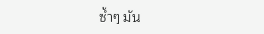ซ้ำๆ มัน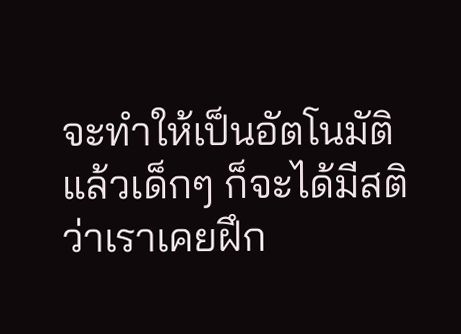จะทำให้เป็นอัตโนมัติ แล้วเด็กๆ ก็จะได้มีสติว่าเราเคยฝึก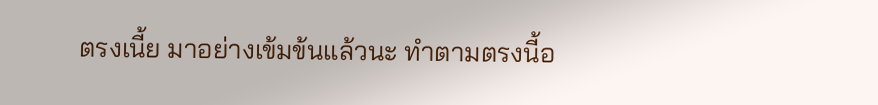ตรงเนี้ย มาอย่างเข้มข้นแล้วนะ ทำตามตรงนี้อ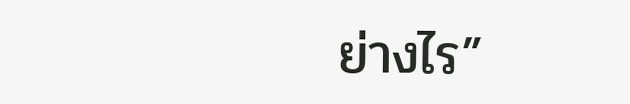ย่างไร”